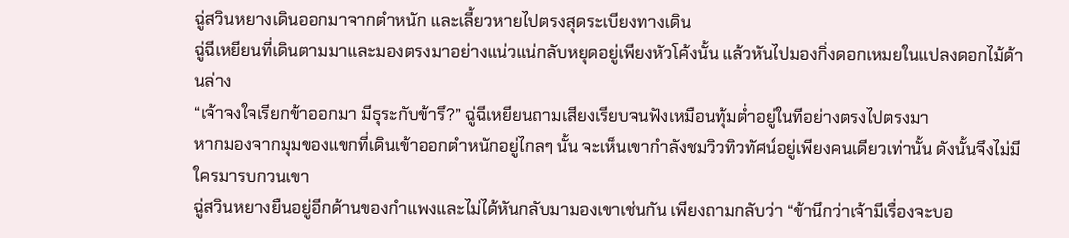ฉู่สวินหยางเดินออกมาจากตำหนัก และเลี้ยวหายไปตรงสุดระเบียงทางเดิน
ฉู่ฉีเหยียนที่เดินตามมาและมองตรงมาอย่างแน่วแน่กลับหยุดอยู่เพียงหัวโค้งนั้น แล้วหันไปมองกิ่งดอกเหมยในแปลงดอกไม้ด้านล่าง
“เจ้าจงใจเรียกข้าออกมา มีธุระกับข้ารึ?” ฉู่ฉีเหยียนถามเสียงเรียบจนฟังเหมือนทุ้มต่ำอยู่ในทีอย่างตรงไปตรงมา
หากมองจากมุมของแขกที่เดินเข้าออกตำหนักอยู่ไกลๆ นั้น จะเห็นเขากำลังชมวิวทิวทัศน์อยู่เพียงคนเดียวเท่านั้น ดังนั้นจึงไม่มีใครมารบกวนเขา
ฉู่สวินหยางยืนอยู่อีกด้านของกำแพงและไม่ได้หันกลับมามองเขาเช่นกัน เพียงถามกลับว่า “ข้านึกว่าเจ้ามีเรื่องจะบอ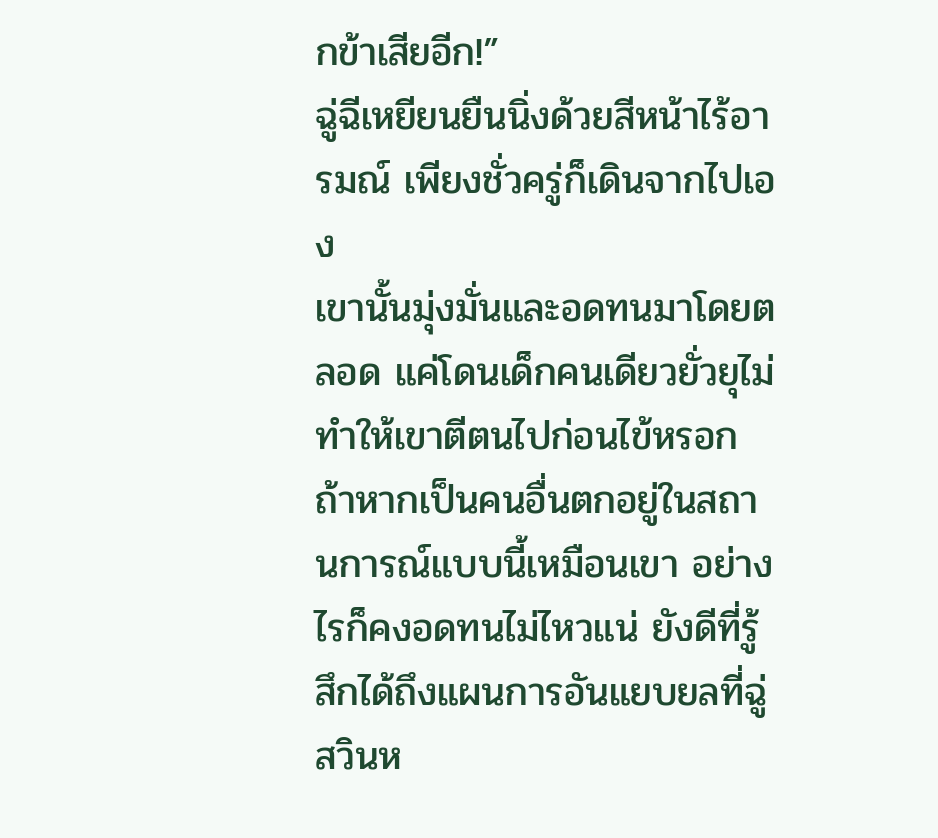กข้าเสียอีก!”
ฉู่ฉีเหยียนยืนนิ่งด้วยสีหน้าไร้อารมณ์ เพียงชั่วครู่ก็เดินจากไปเอง
เขานั้นมุ่งมั่นและอดทนมาโดยตลอด แค่โดนเด็กคนเดียวยั่วยุไม่ทำให้เขาตีตนไปก่อนไข้หรอก
ถ้าหากเป็นคนอื่นตกอยู่ในสถานการณ์แบบนี้เหมือนเขา อย่างไรก็คงอดทนไม่ไหวแน่ ยังดีที่รู้สึกได้ถึงแผนการอันแยบยลที่ฉู่สวินห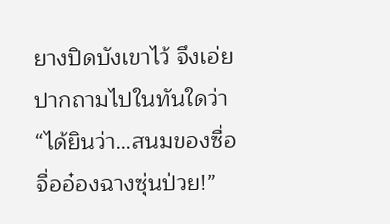ยางปิดบังเขาไว้ จึงเอ่ยปากถามไปในทันใดว่า “ได้ยินว่า…สนมของซื่อจื่ออ๋องฉางซุ่นป่วย!”